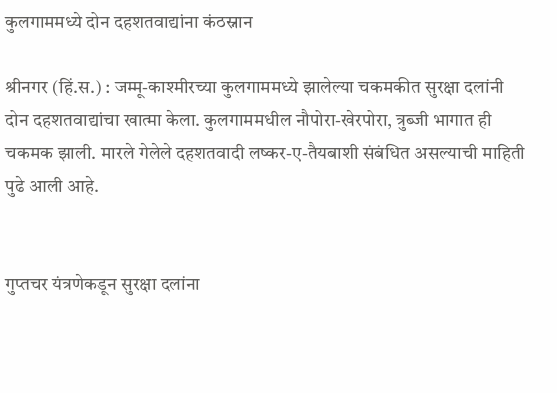कुलगाममध्ये दोन दहशतवाद्यांना कंठस्नान

श्रीनगर (हिं.स.) : जम्मू-काश्मीरच्या कुलगाममध्ये झालेल्या चकमकीत सुरक्षा दलांनी दोन दहशतवाद्यांचा खात्मा केला. कुलगाममधील नौपोरा-खेरपोरा, त्रुब्जी भागात ही चकमक झाली. मारले गेलेले दहशतवादी लष्कर-ए-तैयबाशी संबंधित असल्याची माहिती पुढे आली आहे.


गुप्तचर यंत्रणेकडून सुरक्षा दलांना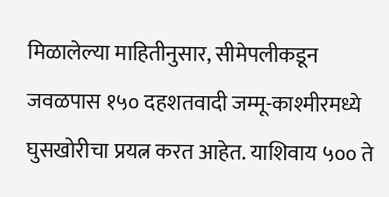मिळालेल्या माहितीनुसार, सीमेपलीकडून जवळपास १५० दहशतवादी जम्मू-काश्मीरमध्ये घुसखोरीचा प्रयत्न करत आहेत. याशिवाय ५०० ते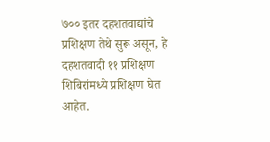७०० इतर दहशतवाद्यांचे प्रशिक्षण तेथे सुरू असून, हे दहशतवादी ११ प्रशिक्षण शिबिरांमध्ये प्रशिक्षण घेत आहेत.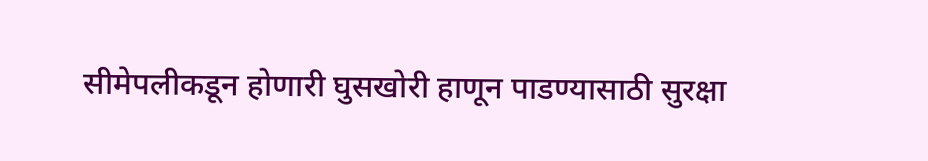सीमेपलीकडून होणारी घुसखोरी हाणून पाडण्यासाठी सुरक्षा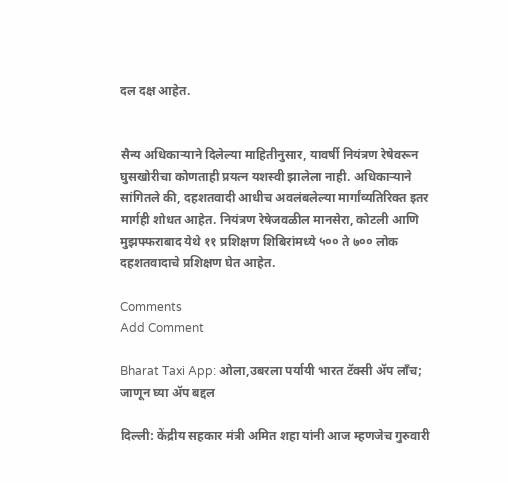दल दक्ष आहेत.


सैन्य अधिकाऱ्याने दिलेल्या माहितीनुसार, यावर्षी नियंत्रण रेषेवरून घुसखोरीचा कोणताही प्रयत्न यशस्वी झालेला नाही. अधिकाऱ्याने सांगितले की, दहशतवादी आधीच अवलंबलेल्या मार्गांव्यतिरिक्त इतर मार्गही शोधत आहेत. नियंत्रण रेषेजवळील मानसेरा, कोटली आणि मुझफ्फराबाद येथे ११ प्रशिक्षण शिबिरांमध्ये ५०० ते ७०० लोक दहशतवादाचे प्रशिक्षण घेत आहेत.

Comments
Add Comment

Bharat Taxi App: ओला,उबरला पर्यायी भारत टॅक्सी ॲप लाँच; जाणून घ्या ॲप बद्दल

दिल्ली: केंद्रीय सहकार मंत्री अमित शहा यांनी आज म्हणजेच गुरुवारी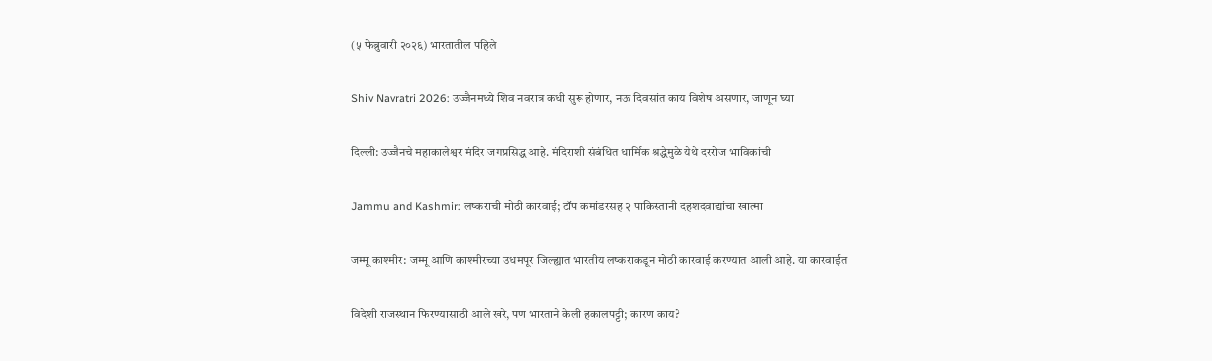(५ फेब्रुवारी २०२६) भारतातील पहिले

Shiv Navratri 2026: उज्जैनमध्ये शिव नवरात्र कधी सुरू होणार, नऊ दिवसांत काय विशेष असणार, जाणून घ्या

दिल्ली: उज्जैनचे महाकालेश्वर मंदिर जगप्रसिद्ध आहे. मंदिराशी संबंधित धार्मिक श्रद्धेमुळे येथे दररोज भाविकांची

Jammu and Kashmir: लष्कराची मोठी कारवाई; टॉप कमांडरसह २ पाकिस्तानी दहशदवाद्यांचा खात्मा

जम्मू काश्मीर: जम्मू आणि काश्मीरच्या उधमपूर जिल्ह्यात भारतीय लष्कराकडून मोठी कारवाई करण्यात आली आहे. या कारवाईत

विदेशी राजस्थान फिरण्यासाठी आले खरे, पण भारताने केली हकालपट्टी; कारण काय?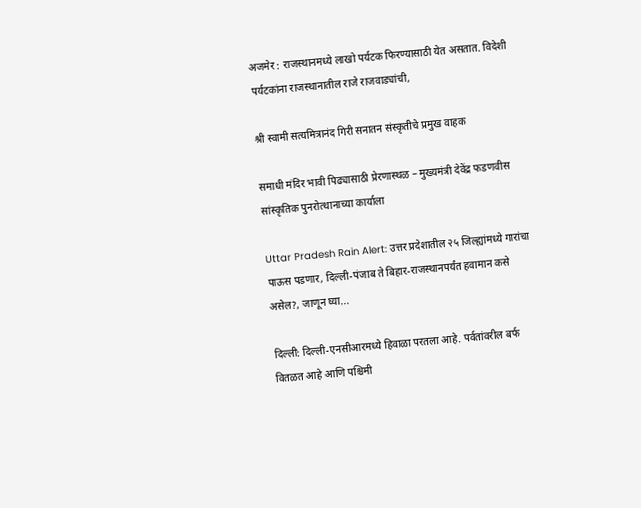अजमेर : राजस्थानमध्ये लाखो पर्यटक फिरण्यासाठी येत असतात. विदेशी पर्यटकांना राजस्थानातील राजे राजवाड्यांची,

श्री स्वामी सत्यमित्रानंद गिरी सनातन संस्कृतीचे प्रमुख वाहक

समाधी मंदिर भावी पिढ्यासाठी प्रेरणास्थळ – मुख्यमंत्री देवेंद्र फडणवीस सांस्कृतिक पुनरोत्थानाच्या कार्याला

Uttar Pradesh Rain Alert: उत्तर प्रदेशातील २५ जिल्ह्यांमध्ये गारांचा पाऊस पडणार, दिल्ली-पंजाब ते बिहार-राजस्थानपर्यंत हवामान कसे असेल?, जाणून घ्या...

दिल्ली: दिल्ली-एनसीआरमध्ये हिवाळा परतला आहे. पर्वतांवरील बर्फ वितळत आहे आणि पश्चिमी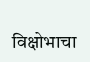विक्षोभाचा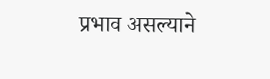प्रभाव असल्याने